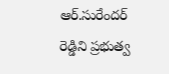ఆర్.సురేందర్ రెడ్డిని ప్రభుత్వ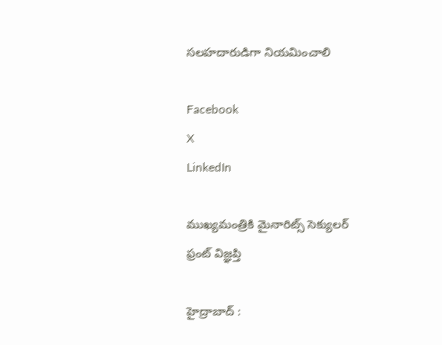సలహదారుడిగా నియమించాలి

Facebook
X
LinkedIn

ముఖ్యమంత్రికి మైనారిట్స్ సెక్యులర్ ఫ్రంట్ విజ్ఞప్తి

హైద్రాబాద్ :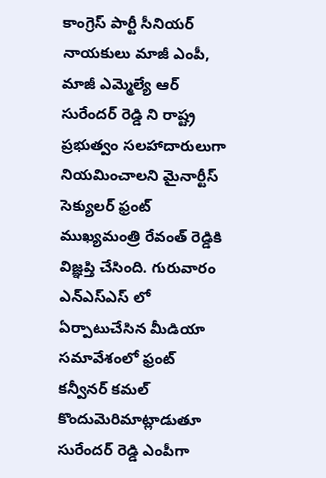కాంగ్రెస్ పార్టీ సీనియర్ నాయకులు మాజీ ఎంపీ, మాజీ ఎమ్మెల్యే ఆర్ సురేందర్ రెడ్డి ని రాష్ట్ర ప్రభుత్వం సలహాదారులుగా నియమించాలని మైనార్టీస్ సెక్యులర్ ఫ్రంట్ ముఖ్యమంత్రి రేవంత్ రెడ్డికి విజ్ఞప్తి చేసింది. గురువారం ఎన్ఎస్ఎస్ లో ఏర్పాటుచేసిన మీడియా సమావేశంలో ఫ్రంట్ కన్వీనర్ కమల్ కొందుమెరిమాట్లాడుతూ సురేందర్ రెడ్డి ఎంపీగా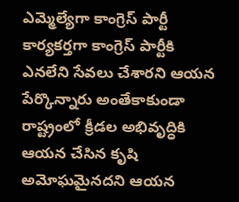ఎమ్మెల్యేగా కాంగ్రెస్ పార్టీ కార్యకర్తగా కాంగ్రెస్ పార్టీకి ఎనలేని సేవలు చేశారని ఆయన పేర్కొన్నారు అంతేకాకుండా రాష్ట్రంలో క్రీడల అభివృద్ధికి ఆయన చేసిన కృషి అమోఘమైనదని ఆయన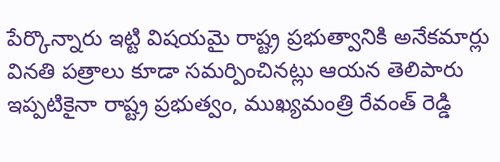పేర్కొన్నారు ఇట్టి విషయమై రాష్ట్ర ప్రభుత్వానికి అనేకమార్లు వినతి పత్రాలు కూడా సమర్పించినట్లు ఆయన తెలిపారు ఇప్పటికైనా రాష్ట్ర ప్రభుత్వం, ముఖ్యమంత్రి రేవంత్ రెడ్డి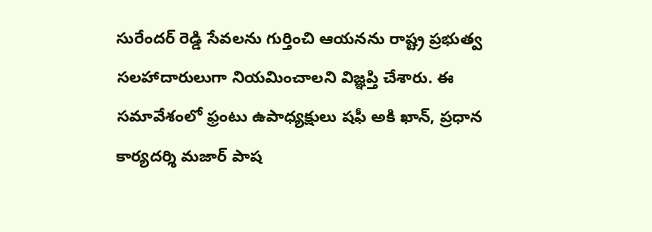సురేందర్ రెడ్డి సేవలను గుర్తించి ఆయనను రాష్ట్ర ప్రభుత్వ సలహాదారులుగా నియమించాలని విజ్ఞప్తి చేశారు. ఈ సమావేశంలో ఫ్రంటు ఉపాధ్యక్షులు షఫీ అకి ఖాన్, ప్రధాన కార్యదర్శి మజార్ పాష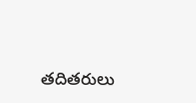తదితరులు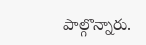పాల్గొన్నారు.